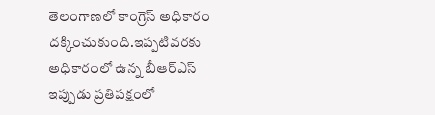తెలంగాణలో కాంగ్రెస్ అధికారం దక్కించుకుంది.ఇప్పటివరకు అధికారంలో ఉన్న బీఆర్ఎస్ ఇప్పుడు ప్రతిపక్షంలో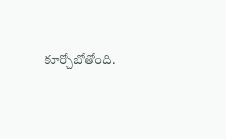కూర్చోబోతోంది.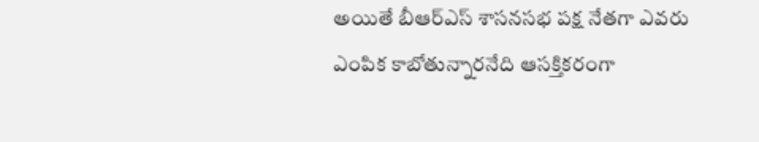అయితే బీఆర్ఎస్ శాసనసభ పక్ష నేతగా ఎవరు ఎంపిక కాబోతున్నారనేది ఆసక్తికరంగా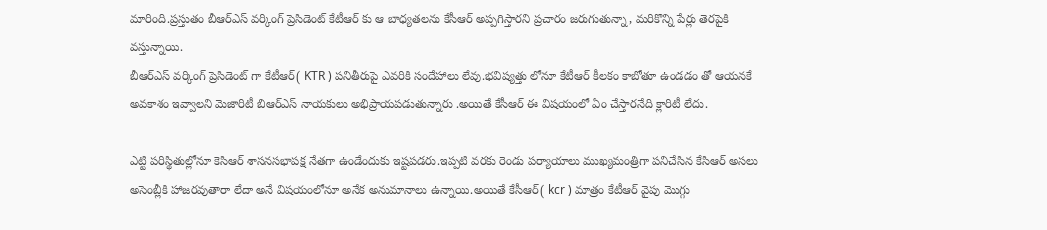మారింది.ప్రస్తుతం బీఆర్ఎస్ వర్కింగ్ ప్రెసిడెంట్ కేటీఆర్ కు ఆ బాధ్యతలను కేసీఆర్ అప్పగిస్తారని ప్రచారం జరుగుతున్నా, మరికొన్ని పేర్లు తెరపైకి వస్తున్నాయి.
బీఆర్ఎస్ వర్కింగ్ ప్రెసిడెంట్ గా కేటీఆర్( KTR ) పనితీరుపై ఎవరికి సందేహాలు లేవు.భవిష్యత్తు లోనూ కేటీఆర్ కీలకం కాబోతూ ఉండడం తో ఆయనకే అవకాశం ఇవ్వాలని మెజారిటీ బిఆర్ఎస్ నాయకులు అభిప్రాయపడుతున్నారు .అయితే కేసీఆర్ ఈ విషయంలో ఏం చేస్తారనేది క్లారిటీ లేదు.

ఎట్టి పరిస్థితుల్లోనూ కెసిఆర్ శాసనసభాపక్ష నేతగా ఉండేందుకు ఇష్టపడరు.ఇప్పటి వరకు రెండు పర్యాయాలు ముఖ్యమంత్రిగా పనిచేసిన కేసిఆర్ అసలు అసెంబ్లీకి హాజరవుతారా లేదా అనే విషయంలోనూ అనేక అనుమానాలు ఉన్నాయి.అయితే కేసీఆర్( kcr ) మాత్రం కేటీఆర్ వైపు మొగ్గు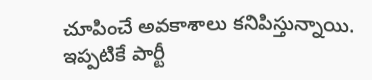చూపించే అవకాశాలు కనిపిస్తున్నాయి.
ఇప్పటికే పార్టీ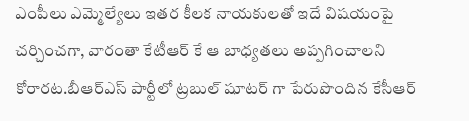ఎంపీలు ఎమ్మెల్యేలు ఇతర కీలక నాయకులతో ఇదే విషయంపై చర్చించగా, వారంతా కేటీఆర్ కే ఆ బాధ్యతలు అప్పగించాలని కోరారట.బీఆర్ఎస్ పార్టీలో ట్రబుల్ షూటర్ గా పేరుపొందిన కేసీఆర్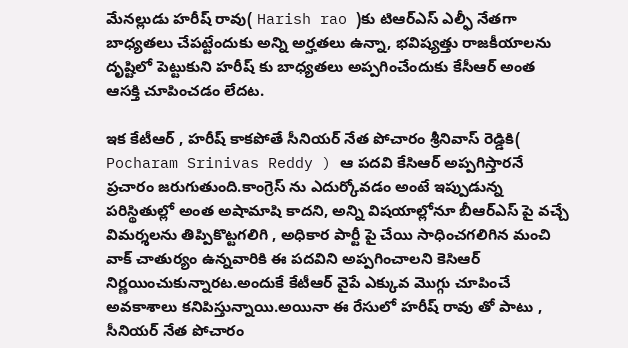మేనల్లుడు హరీష్ రావు( Harish rao )కు టిఆర్ఎస్ ఎల్ఫీ నేతగా బాధ్యతలు చేపట్టేందుకు అన్ని అర్హతలు ఉన్నా, భవిష్యత్తు రాజకీయాలను దృష్టిలో పెట్టుకుని హరీష్ కు బాధ్యతలు అప్పగించేందుకు కేసీఆర్ అంత ఆసక్తి చూపించడం లేదట.

ఇక కేటీఆర్ , హరీష్ కాకపోతే సీనియర్ నేత పోచారం శ్రీనివాస్ రెడ్డికి( Pocharam Srinivas Reddy ) ఆ పదవి కేసిఆర్ అప్పగిస్తారనే ప్రచారం జరుగుతుంది.కాంగ్రెస్ ను ఎదుర్కోవడం అంటే ఇప్పుడున్న పరిస్థితుల్లో అంత అషామాషి కాదని, అన్ని విషయాల్లోనూ బీఆర్ఎస్ పై వచ్చే విమర్శలను తిప్పికొట్టగలిగి , అధికార పార్టీ పై చేయి సాధించగలిగిన మంచి వాక్ చాతుర్యం ఉన్నవారికి ఈ పదవిని అప్పగించాలని కెసిఆర్ నిర్ణయించుకున్నారట.అందుకే కేటీఆర్ వైపే ఎక్కువ మొగ్గు చూపించే అవకాశాలు కనిపిస్తున్నాయి.అయినా ఈ రేసులో హరీష్ రావు తో పాటు , సీనియర్ నేత పోచారం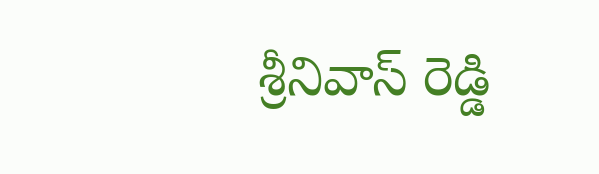శ్రీనివాస్ రెడ్డి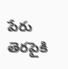పేరు తెరపైకి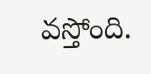వస్తోంది.